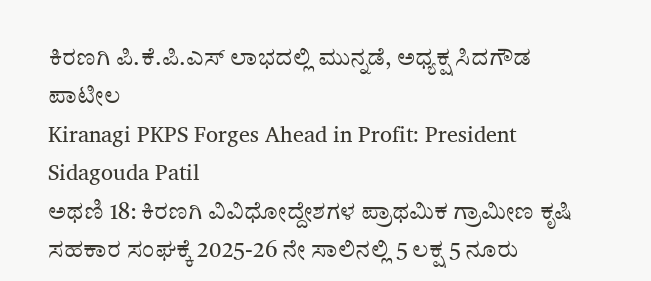ಕಿರಣಗಿ ಪಿ.ಕೆ.ಪಿ.ಎಸ್ ಲಾಭದಲ್ಲಿ ಮುನ್ನಡೆ, ಅಧ್ಯಕ್ಷ ಸಿದಗೌಡ ಪಾಟೀಲ
Kiranagi PKPS Forges Ahead in Profit: President Sidagouda Patil
ಅಥಣಿ 18: ಕಿರಣಗಿ ವಿವಿಧೋದ್ದೇಶಗಳ ಪ್ರಾಥಮಿಕ ಗ್ರಾಮೀಣ ಕೃಷಿ ಸಹಕಾರ ಸಂಘಕ್ಕೆ 2025-26 ನೇ ಸಾಲಿನಲ್ಲಿ 5 ಲಕ್ಷ 5 ನೂರು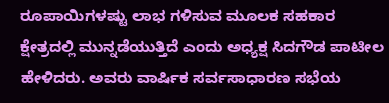ರೂಪಾಯಿಗಳಷ್ಟು ಲಾಭ ಗಳಿಸುವ ಮೂಲಕ ಸಹಕಾರ ಕ್ಷೇತ್ರದಲ್ಲಿ ಮುನ್ನಡೆಯುತ್ತಿದೆ ಎಂದು ಅಧ್ಯಕ್ಷ ಸಿದಗೌಡ ಪಾಟೀಲ ಹೇಳಿದರು. ಅವರು ವಾರ್ಷಿಕ ಸರ್ವಸಾಧಾರಣ ಸಭೆಯ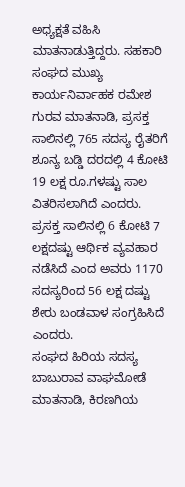ಅಧ್ಯಕ್ಷತೆ ವಹಿಸಿ ಮಾತನಾಡುತ್ತಿದ್ದರು. ಸಹಕಾರಿ ಸಂಘದ ಮುಖ್ಯ ಕಾರ್ಯನಿರ್ವಾಹಕ ರಮೇಶ ಗುರವ ಮಾತನಾಡಿ, ಪ್ರಸಕ್ತ ಸಾಲಿನಲ್ಲಿ 765 ಸದಸ್ಯ ರೈತರಿಗೆ ಶೂನ್ಯ ಬಡ್ಡಿ ದರದಲ್ಲಿ 4 ಕೋಟಿ 19 ಲಕ್ಷ ರೂ.ಗಳಷ್ಟು ಸಾಲ ವಿತರಿಸಲಾಗಿದೆ ಎಂದರು. ಪ್ರಸಕ್ತ ಸಾಲಿನಲ್ಲಿ 6 ಕೋಟಿ 7 ಲಕ್ಷದಷ್ಟು ಆರ್ಥಿಕ ವ್ಯವಹಾರ ನಡೆಸಿದೆ ಎಂದ ಅವರು 1170 ಸದಸ್ಯರಿಂದ 56 ಲಕ್ಷ ದಷ್ಟು ಶೇರು ಬಂಡವಾಳ ಸಂಗ್ರಹಿಸಿದೆ ಎಂದರು.
ಸಂಘದ ಹಿರಿಯ ಸದಸ್ಯ ಬಾಬುರಾವ ವಾಘಮೋಡೆ ಮಾತನಾಡಿ, ಕಿರಣಗಿಯ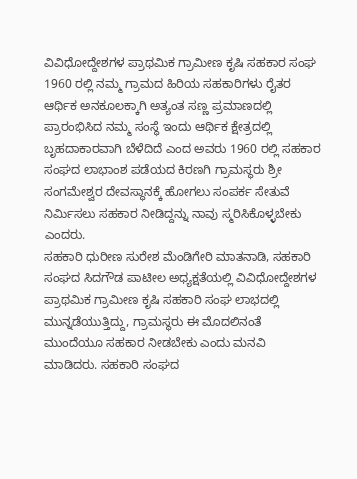ವಿವಿಧೋದ್ದೇಶಗಳ ಪ್ರಾಥಮಿಕ ಗ್ರಾಮೀಣ ಕೃಷಿ ಸಹಕಾರ ಸಂಘ 1960 ರಲ್ಲಿ ನಮ್ಮ ಗ್ರಾಮದ ಹಿರಿಯ ಸಹಕಾರಿಗಳು ರೈತರ ಆರ್ಥಿಕ ಅನಕೂಲಕ್ಕಾಗಿ ಅತ್ಯಂತ ಸಣ್ಣ ಪ್ರಮಾಣದಲ್ಲಿ ಪ್ರಾರಂಭಿಸಿದ ನಮ್ಮ ಸಂಸ್ಥೆ ಇಂದು ಆರ್ಥಿಕ ಕ್ಷೇತ್ರದಲ್ಲಿ ಬೃಹದಾಕಾರವಾಗಿ ಬೆಳೆದಿದೆ ಎಂದ ಅವರು 1960 ರಲ್ಲಿ ಸಹಕಾರ ಸಂಘದ ಲಾಭಾಂಶ ಪಡೆಯದ ಕಿರಣಗಿ ಗ್ರಾಮಸ್ಥರು ಶ್ರೀ ಸಂಗಮೇಶ್ವರ ದೇವಸ್ಥಾನಕ್ಕೆ ಹೋಗಲು ಸಂಪರ್ಕ ಸೇತುವೆ ನಿರ್ಮಿಸಲು ಸಹಕಾರ ನೀಡಿದ್ದನ್ನು ನಾವು ಸ್ಮರಿಸಿಕೊಳ್ಳಬೇಕು ಎಂದರು.
ಸಹಕಾರಿ ಧುರೀಣ ಸುರೇಶ ಮೆಂಡಿಗೇರಿ ಮಾತನಾಡಿ, ಸಹಕಾರಿ ಸಂಘದ ಸಿದಗೌಡ ಪಾಟೀಲ ಅಧ್ಯಕ್ಷತೆಯಲ್ಲಿ ವಿವಿಧೋದ್ದೇಶಗಳ ಪ್ರಾಥಮಿಕ ಗ್ರಾಮೀಣ ಕೃಷಿ ಸಹಕಾರಿ ಸಂಘ ಲಾಭದಲ್ಲಿ ಮುನ್ನಡೆಯುತ್ತಿದ್ದು, ಗ್ರಾಮಸ್ಥರು ಈ ಮೊದಲಿನಂತೆ ಮುಂದೆಯೂ ಸಹಕಾರ ನೀಡಬೇಕು ಎಂದು ಮನವಿ ಮಾಡಿದರು. ಸಹಕಾರಿ ಸಂಘದ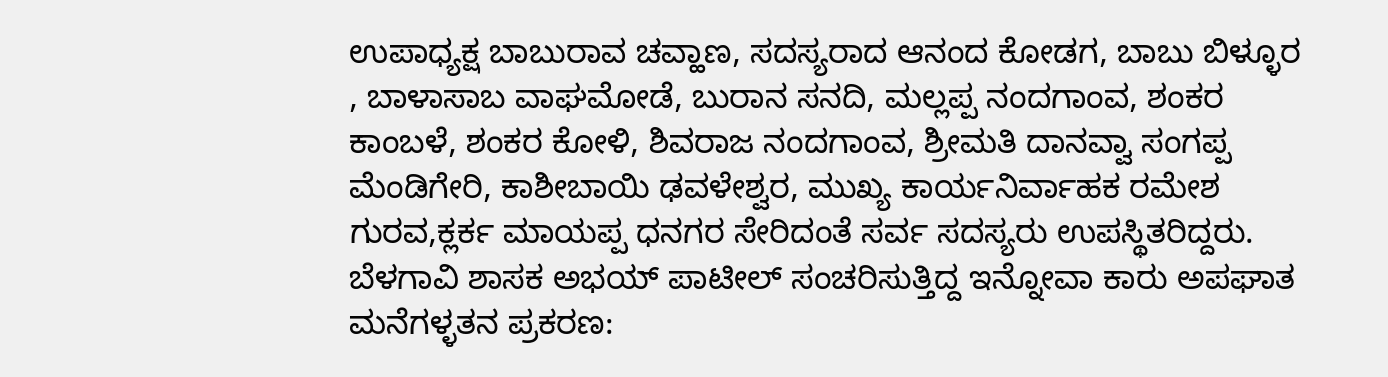ಉಪಾಧ್ಯಕ್ಷ ಬಾಬುರಾವ ಚವ್ಹಾಣ, ಸದಸ್ಯರಾದ ಆನಂದ ಕೋಡಗ, ಬಾಬು ಬಿಳ್ಳೂರ , ಬಾಳಾಸಾಬ ವಾಘಮೋಡೆ, ಬುರಾನ ಸನದಿ, ಮಲ್ಲಪ್ಪ ನಂದಗಾಂವ, ಶಂಕರ ಕಾಂಬಳೆ, ಶಂಕರ ಕೋಳಿ, ಶಿವರಾಜ ನಂದಗಾಂವ, ಶ್ರೀಮತಿ ದಾನವ್ವಾ ಸಂಗಪ್ಪ ಮೆಂಡಿಗೇರಿ, ಕಾಶೀಬಾಯಿ ಢವಳೇಶ್ವರ, ಮುಖ್ಯ ಕಾರ್ಯನಿರ್ವಾಹಕ ರಮೇಶ ಗುರವ,ಕ್ಲರ್ಕ ಮಾಯಪ್ಪ ಧನಗರ ಸೇರಿದಂತೆ ಸರ್ವ ಸದಸ್ಯರು ಉಪಸ್ಥಿತರಿದ್ದರು.
ಬೆಳಗಾವಿ ಶಾಸಕ ಅಭಯ್ ಪಾಟೀಲ್ ಸಂಚರಿಸುತ್ತಿದ್ದ ಇನ್ನೋವಾ ಕಾರು ಅಪಘಾತ
ಮನೆಗಳ್ಳತನ ಪ್ರಕರಣ: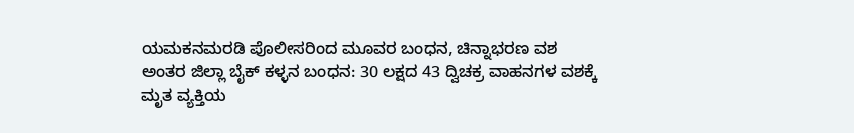ಯಮಕನಮರಡಿ ಪೊಲೀಸರಿಂದ ಮೂವರ ಬಂಧನ, ಚಿನ್ನಾಭರಣ ವಶ
ಅಂತರ ಜಿಲ್ಲಾ ಬೈಕ್ ಕಳ್ಳನ ಬಂಧನ: 30 ಲಕ್ಷದ 43 ದ್ವಿಚಕ್ರ ವಾಹನಗಳ ವಶಕ್ಕೆ
ಮೃತ ವ್ಯಕ್ತಿಯ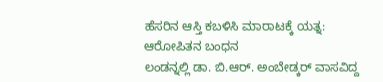ಹೆಸರಿನ ಆಸ್ತಿ ಕಬಳಿಸಿ ಮಾರಾಟಕ್ಕೆ ಯತ್ನ: ಆರೋಪಿತನ ಬಂಧನ
ಲಂಡನ್ನಲ್ಲಿ ಡಾ. ಬಿ.ಆರ್. ಅಂಬೇಡ್ಕರ್ ವಾಸವಿದ್ದ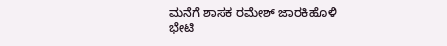ಮನೆಗೆ ಶಾಸಕ ರಮೇಶ್ ಜಾರಕಿಹೊಳಿ ಭೇಟಿ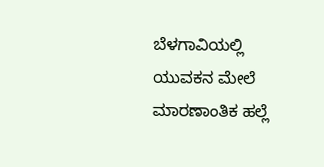ಬೆಳಗಾವಿಯಲ್ಲಿ ಯುವಕನ ಮೇಲೆ ಮಾರಣಾಂತಿಕ ಹಲ್ಲೆ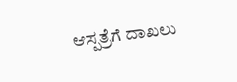ಆಸ್ಪತ್ರೆಗೆ ದಾಖಲು